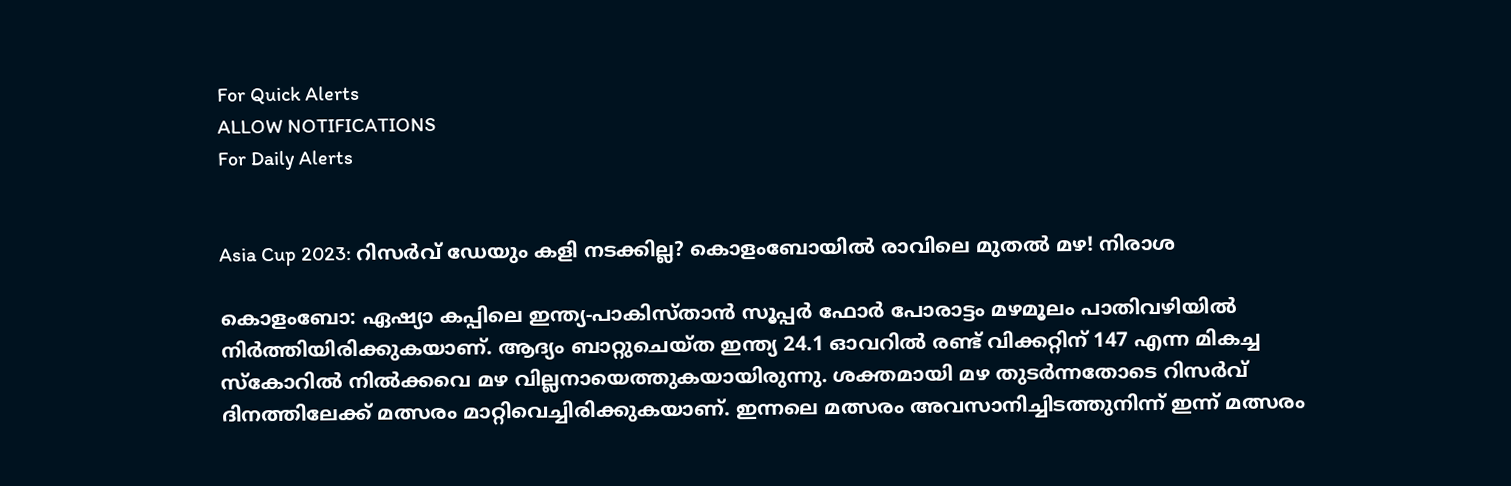For Quick Alerts
ALLOW NOTIFICATIONS
For Daily Alerts


Asia Cup 2023: റിസര്‍വ് ഡേയും കളി നടക്കില്ല? കൊളംബോയില്‍ രാവിലെ മുതല്‍ മഴ! നിരാശ

കൊളംബോ: ഏഷ്യാ കപ്പിലെ ഇന്ത്യ-പാകിസ്താന്‍ സൂപ്പര്‍ ഫോര്‍ പോരാട്ടം മഴമൂലം പാതിവഴിയില്‍ നിര്‍ത്തിയിരിക്കുകയാണ്. ആദ്യം ബാറ്റുചെയ്ത ഇന്ത്യ 24.1 ഓവറില്‍ രണ്ട് വിക്കറ്റിന് 147 എന്ന മികച്ച സ്‌കോറില്‍ നില്‍ക്കവെ മഴ വില്ലനായെത്തുകയായിരുന്നു. ശക്തമായി മഴ തുടര്‍ന്നതോടെ റിസര്‍വ് ദിനത്തിലേക്ക് മത്സരം മാറ്റിവെച്ചിരിക്കുകയാണ്. ഇന്നലെ മത്സരം അവസാനിച്ചിടത്തുനിന്ന് ഇന്ന് മത്സരം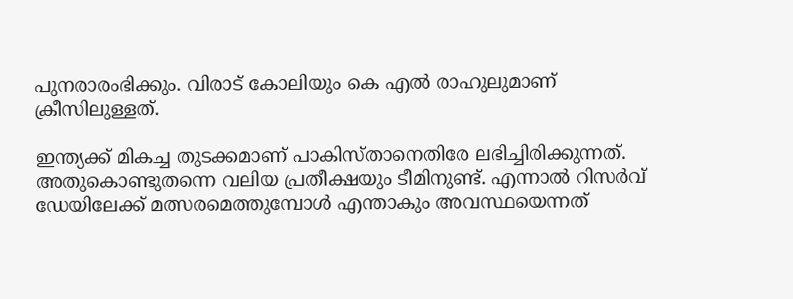പുനരാരംഭിക്കും. വിരാട് കോലിയും കെ എല്‍ രാഹുലുമാണ് ക്രീസിലുള്ളത്.

ഇന്ത്യക്ക് മികച്ച തുടക്കമാണ് പാകിസ്താനെതിരേ ലഭിച്ചിരിക്കുന്നത്. അതുകൊണ്ടുതന്നെ വലിയ പ്രതീക്ഷയും ടീമിനുണ്ട്. എന്നാല്‍ റിസര്‍വ് ഡേയിലേക്ക് മത്സരമെത്തുമ്പോള്‍ എന്താകും അവസ്ഥയെന്നത്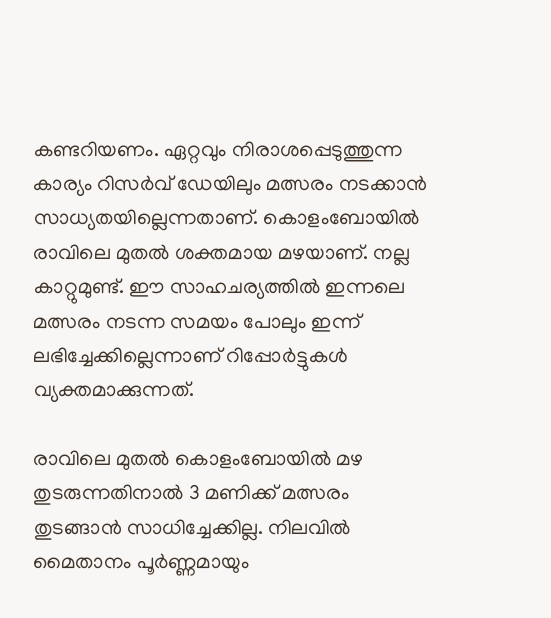കണ്ടറിയണം. ഏറ്റവും നിരാശപ്പെടുത്തുന്ന കാര്യം റിസര്‍വ് ഡേയിലും മത്സരം നടക്കാന്‍ സാധ്യതയില്ലെന്നതാണ്. കൊളംബോയില്‍ രാവിലെ മുതല്‍ ശക്തമായ മഴയാണ്. നല്ല കാറ്റുമുണ്ട്. ഈ സാഹചര്യത്തില്‍ ഇന്നലെ മത്സരം നടന്ന സമയം പോലും ഇന്ന് ലഭിച്ചേക്കില്ലെന്നാണ് റിപ്പോര്‍ട്ടുകള്‍ വ്യക്തമാക്കുന്നത്.

രാവിലെ മുതല്‍ കൊളംബോയില്‍ മഴ തുടരുന്നതിനാല്‍ 3 മണിക്ക് മത്സരം തുടങ്ങാന്‍ സാധിച്ചേക്കില്ല. നിലവില്‍ മൈതാനം പൂര്‍ണ്ണമായും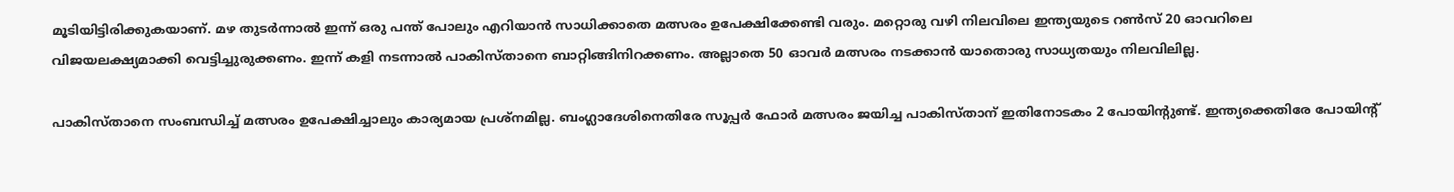മൂടിയിട്ടിരിക്കുകയാണ്. മഴ തുടര്‍ന്നാല്‍ ഇന്ന് ഒരു പന്ത് പോലും എറിയാന്‍ സാധിക്കാതെ മത്സരം ഉപേക്ഷിക്കേണ്ടി വരും. മറ്റൊരു വഴി നിലവിലെ ഇന്ത്യയുടെ റണ്‍സ് 20 ഓവറിലെ വിജയലക്ഷ്യമാക്കി വെട്ടിച്ചുരുക്കണം. ഇന്ന് കളി നടന്നാല്‍ പാകിസ്താനെ ബാറ്റിങ്ങിനിറക്കണം. അല്ലാതെ 50 ഓവര്‍ മത്സരം നടക്കാന്‍ യാതൊരു സാധ്യതയും നിലവിലില്ല.

പാകിസ്താനെ സംബന്ധിച്ച് മത്സരം ഉപേക്ഷിച്ചാലും കാര്യമായ പ്രശ്‌നമില്ല. ബംഗ്ലാദേശിനെതിരേ സൂപ്പര്‍ ഫോര്‍ മത്സരം ജയിച്ച പാകിസ്താന് ഇതിനോടകം 2 പോയിന്റുണ്ട്. ഇന്ത്യക്കെതിരേ പോയിന്റ്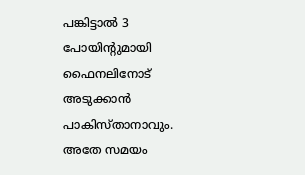പങ്കിട്ടാല്‍ 3 പോയിന്റുമായി ഫൈനലിനോട് അടുക്കാന്‍ പാകിസ്താനാവും. അതേ സമയം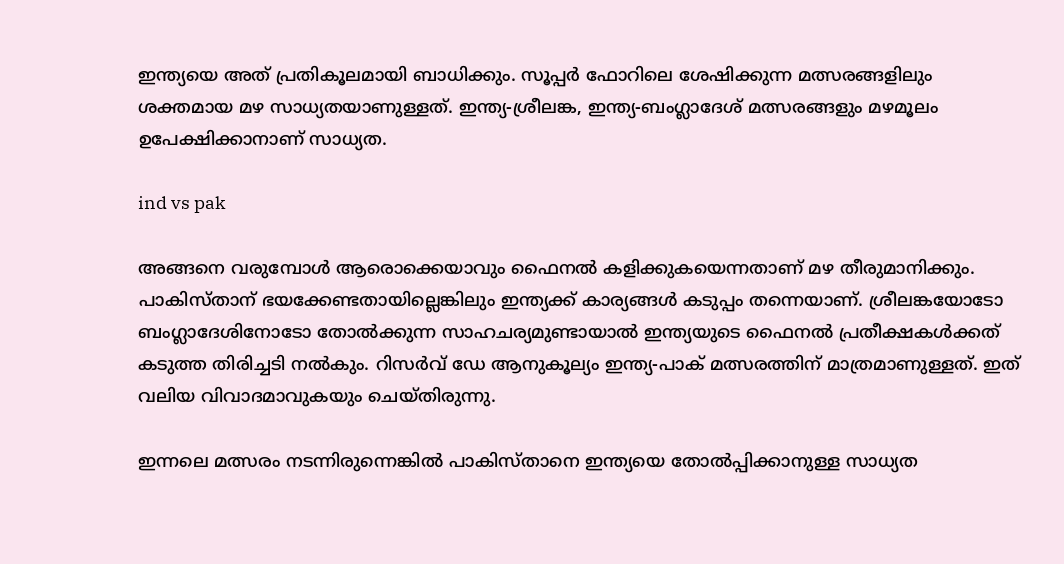ഇന്ത്യയെ അത് പ്രതികൂലമായി ബാധിക്കും. സൂപ്പര്‍ ഫോറിലെ ശേഷിക്കുന്ന മത്സരങ്ങളിലും ശക്തമായ മഴ സാധ്യതയാണുള്ളത്. ഇന്ത്യ-ശ്രീലങ്ക, ഇന്ത്യ-ബംഗ്ലാദേശ് മത്സരങ്ങളും മഴമൂലം ഉപേക്ഷിക്കാനാണ് സാധ്യത.

ind vs pak

അങ്ങനെ വരുമ്പോള്‍ ആരൊക്കെയാവും ഫൈനല്‍ കളിക്കുകയെന്നതാണ് മഴ തീരുമാനിക്കും. പാകിസ്താന് ഭയക്കേണ്ടതായില്ലെങ്കിലും ഇന്ത്യക്ക് കാര്യങ്ങള്‍ കടുപ്പം തന്നെയാണ്. ശ്രീലങ്കയോടോ ബംഗ്ലാദേശിനോടോ തോല്‍ക്കുന്ന സാഹചര്യമുണ്ടായാല്‍ ഇന്ത്യയുടെ ഫൈനല്‍ പ്രതീക്ഷകള്‍ക്കത് കടുത്ത തിരിച്ചടി നല്‍കും. റിസര്‍വ് ഡേ ആനുകൂല്യം ഇന്ത്യ-പാക് മത്സരത്തിന് മാത്രമാണുള്ളത്. ഇത് വലിയ വിവാദമാവുകയും ചെയ്തിരുന്നു.

ഇന്നലെ മത്സരം നടന്നിരുന്നെങ്കില്‍ പാകിസ്താനെ ഇന്ത്യയെ തോല്‍പ്പിക്കാനുള്ള സാധ്യത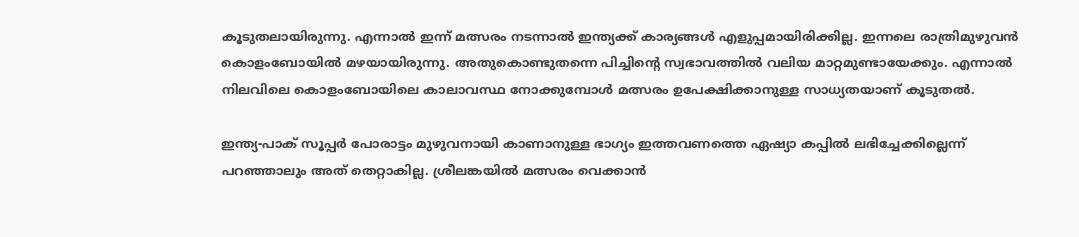കൂടുതലായിരുന്നു. എന്നാല്‍ ഇന്ന് മത്സരം നടന്നാല്‍ ഇന്ത്യക്ക് കാര്യങ്ങള്‍ എളുപ്പമായിരിക്കില്ല. ഇന്നലെ രാത്രിമുഴുവന്‍ കൊളംബോയില്‍ മഴയായിരുന്നു. അതുകൊണ്ടുതന്നെ പിച്ചിന്റെ സ്വഭാവത്തില്‍ വലിയ മാറ്റമുണ്ടായേക്കും. എന്നാല്‍ നിലവിലെ കൊളംബോയിലെ കാലാവസ്ഥ നോക്കുമ്പോള്‍ മത്സരം ഉപേക്ഷിക്കാനുള്ള സാധ്യതയാണ് കൂടുതല്‍.

ഇന്ത്യ-പാക് സൂപ്പര്‍ പോരാട്ടം മുഴുവനായി കാണാനുള്ള ഭാഗ്യം ഇത്തവണത്തെ ഏഷ്യാ കപ്പില്‍ ലഭിച്ചേക്കില്ലെന്ന് പറഞ്ഞാലും അത് തെറ്റാകില്ല. ശ്രീലങ്കയില്‍ മത്സരം വെക്കാന്‍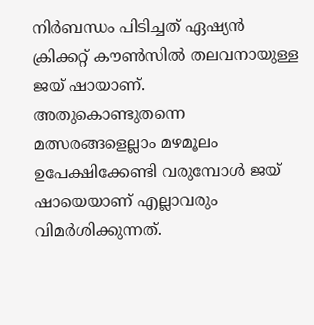നിര്‍ബന്ധം പിടിച്ചത് ഏഷ്യന്‍ ക്രിക്കറ്റ് കൗണ്‍സില്‍ തലവനായുള്ള ജയ് ഷായാണ്. അതുകൊണ്ടുതന്നെ മത്സരങ്ങളെല്ലാം മഴമൂലം ഉപേക്ഷിക്കേണ്ടി വരുമ്പോള്‍ ജയ് ഷായെയാണ് എല്ലാവരും വിമര്‍ശിക്കുന്നത്.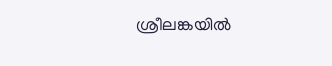ശ്രീലങ്കയില്‍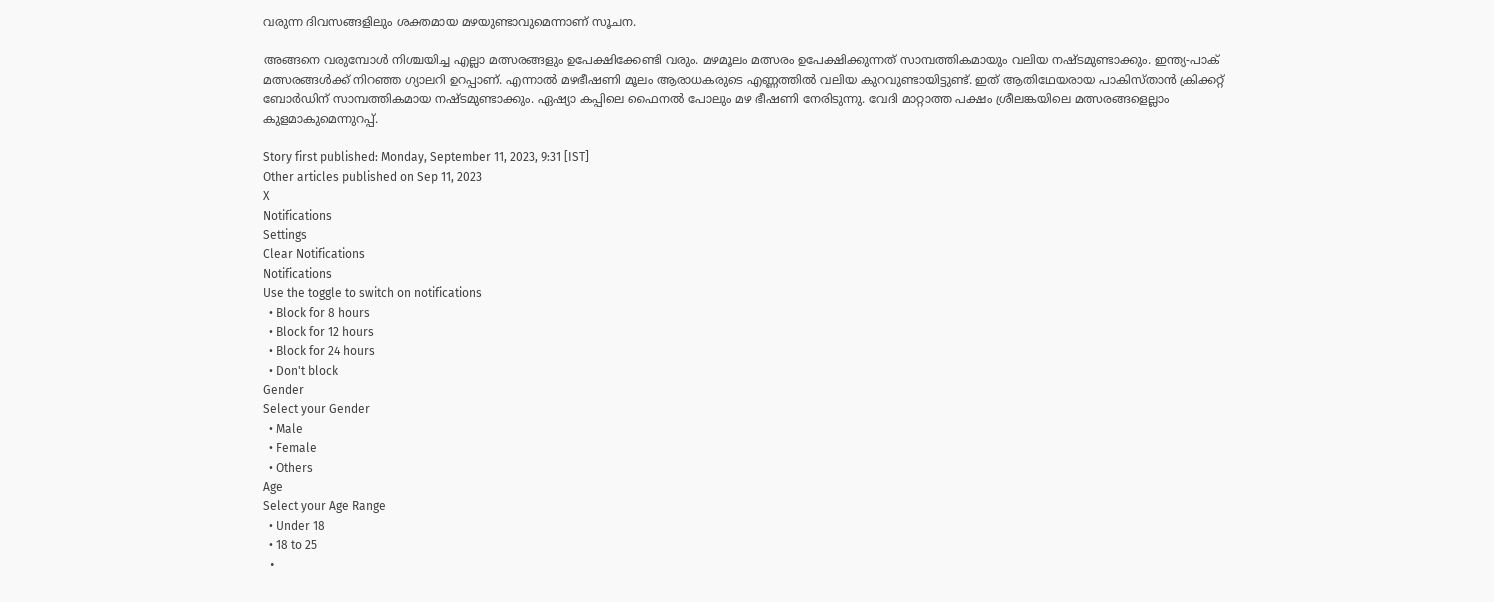വരുന്ന ദിവസങ്ങളിലും ശക്തമായ മഴയുണ്ടാവുമെന്നാണ് സൂചന.

അങ്ങനെ വരുമ്പോള്‍ നിശ്ചയിച്ച എല്ലാ മത്സരങ്ങളും ഉപേക്ഷിക്കേണ്ടി വരും. മഴമൂലം മത്സരം ഉപേക്ഷിക്കുന്നത് സാമ്പത്തികമായും വലിയ നഷ്ടമുണ്ടാക്കും. ഇന്ത്യ-പാക് മത്സരങ്ങള്‍ക്ക് നിറഞ്ഞ ഗ്യാലറി ഉറപ്പാണ്. എന്നാല്‍ മഴഭീഷണി മൂലം ആരാധകരുടെ എണ്ണത്തില്‍ വലിയ കുറവുണ്ടായിട്ടുണ്ട്. ഇത് ആതിഥേയരായ പാകിസ്താന്‍ ക്രിക്കറ്റ് ബോര്‍ഡിന് സാമ്പത്തികമായ നഷ്ടമുണ്ടാക്കും. ഏഷ്യാ കപ്പിലെ ഫൈനല്‍ പോലും മഴ ഭീഷണി നേരിടുന്നു. വേദി മാറ്റാത്ത പക്ഷം ശ്രീലങ്കയിലെ മത്സരങ്ങളെല്ലാം കുളമാകുമെന്നുറപ്പ്.

Story first published: Monday, September 11, 2023, 9:31 [IST]
Other articles published on Sep 11, 2023
X
Notifications
Settings
Clear Notifications
Notifications
Use the toggle to switch on notifications
  • Block for 8 hours
  • Block for 12 hours
  • Block for 24 hours
  • Don't block
Gender
Select your Gender
  • Male
  • Female
  • Others
Age
Select your Age Range
  • Under 18
  • 18 to 25
  •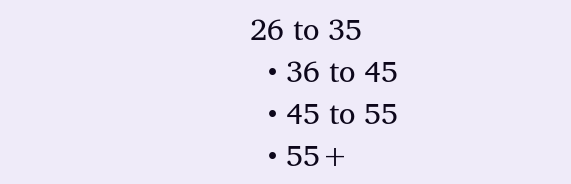26 to 35
  • 36 to 45
  • 45 to 55
  • 55+